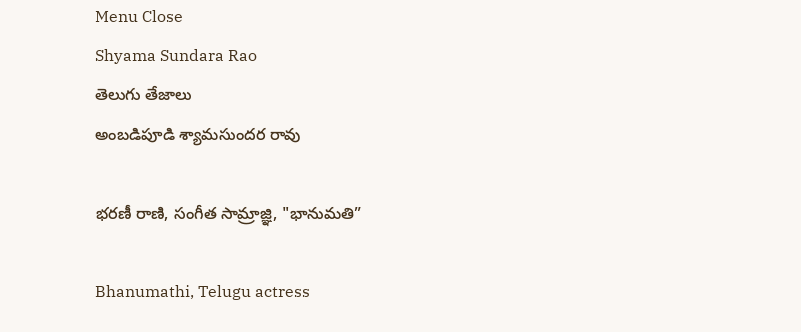Menu Close
Shyama Sundara Rao
తెలుగు తేజాలు
అంబడిపూడి శ్యామసుందర రావు

భరణీ రాణి, సంగీత సామ్రాజ్ఞి, "భానుమతి”

Bhanumathi, Telugu actress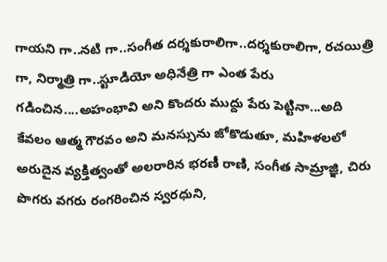గాయని గా..నటి గా..సంగీత దర్శకురాలిగా..దర్శకురాలిగా, రచయిత్రి గా, నిర్మాత్రి గా..స్టూడియో అధినేత్రి గా ఎంత పేరు గడించిన....అహంభావి అని కొందరు ముద్దు పేరు పెట్టినా...అది కేవలం ఆత్మ గౌరవం అని మనస్సును జోకొడుతూ, మహిళలలో అరుదైన వ్యక్తిత్వంతో అలరారిన భరణీ రాణి, సంగీత సామ్రాజ్ఞి, చిరు పొగరు వగరు రంగరించిన స్వరధుని,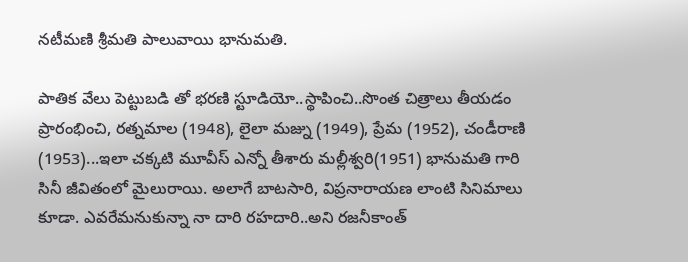నటీమణి శ్రీమతి పాలువాయి భానుమతి.

పాతిక వేలు పెట్టుబడి తో భరణి స్టూడియో..స్థాపించి..సొంత చిత్రాలు తీయడం ప్రారంభించి, రత్నమాల (1948), లైలా మజ్ను (1949), ప్రేమ (1952), చండీరాణి (1953)...ఇలా చక్కటి మూవీస్ ఎన్నో తీశారు మల్లీశ్వరి(1951) భానుమతి గారి సినీ జీవితంలో మైలురాయి. అలాగే బాటసారి, విప్రనారాయణ లాంటి సినిమాలు కూడా. ఎవరేమనుకున్నా నా దారి రహదారి..అని రజనీకాంత్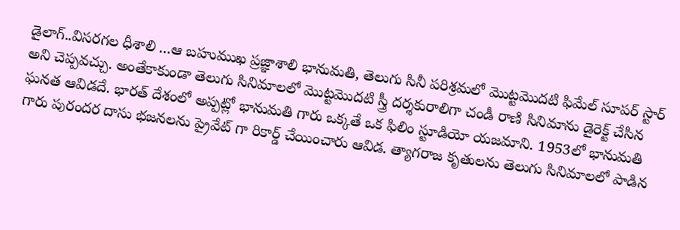డైలాగ్..విసరగల ధీశాలి ...ఆ బహుముఖ ప్రజ్ఞాశాలి భానుమతి, తెలుగు సినీ పరిశ్రమలో మొట్టమొదటి ఫిమేల్ సూపర్ స్టార్ అని చెప్పవచ్చు. అంతేకాకుండా తెలుగు సినిమాలలో మొట్టమొదటి స్త్రీ దర్శకురాలిగా చండీ రాణి సినిమాను డైరెక్ట్ చేసిన ఘనత ఆవిడదే. భారత్ దేశంలో అప్పట్లో భానుమతి గారు ఒక్కతే ఒక ఫిలిం స్టూడియో యజమాని. 1953లో భానుమతి గారు పురందర దాసు భజనలను ప్రైవేట్ గా రికార్డ్ చేయించారు ఆవిడ. త్యాగరాజ కృతులను తెలుగు సినిమాలలో పాడిన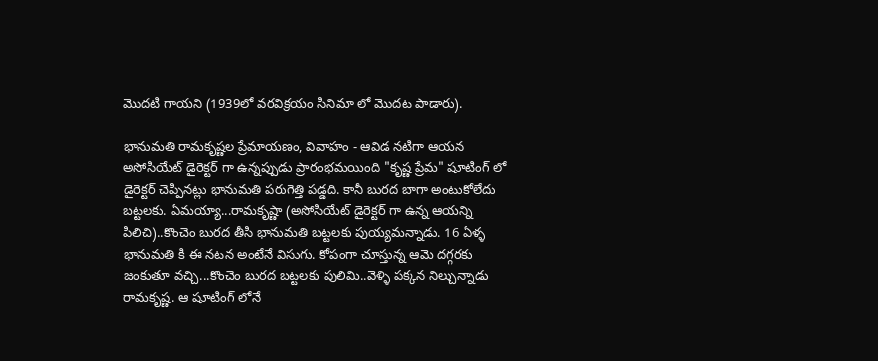మొదటి గాయని (1939లో వరవిక్రయం సినిమా లో మొదట పాడారు).

భానుమతి రామకృష్ణల ప్రేమాయణం, వివాహం - ఆవిడ నటిగా ఆయన అసోసియేట్ డైరెక్టర్ గా ఉన్నప్పుడు ప్రారంభమయింది "కృష్ణ ప్రేమ" షూటింగ్ లో డైరెక్టర్ చెప్పినట్లు భానుమతి పరుగెత్తి పడ్డది. కానీ బురద బాగా అంటుకోలేదు బట్టలకు. ఏమయ్యా...రామకృష్ణా (అసోసియేట్ డైరెక్టర్ గా ఉన్న ఆయన్ని పిలిచి)..కొంచెం బురద తీసి భానుమతి బట్టలకు పుయ్యమన్నాడు. 16 ఏళ్ళ భానుమతి కి ఈ నటన అంటేనే విసుగు. కోపంగా చూస్తున్న ఆమె దగ్గరకు జంకుతూ వచ్చి...కొంచెం బురద బట్టలకు పులిమి..వెళ్ళి పక్కన నిల్చున్నాడు రామకృష్ణ. ఆ షూటింగ్ లోనే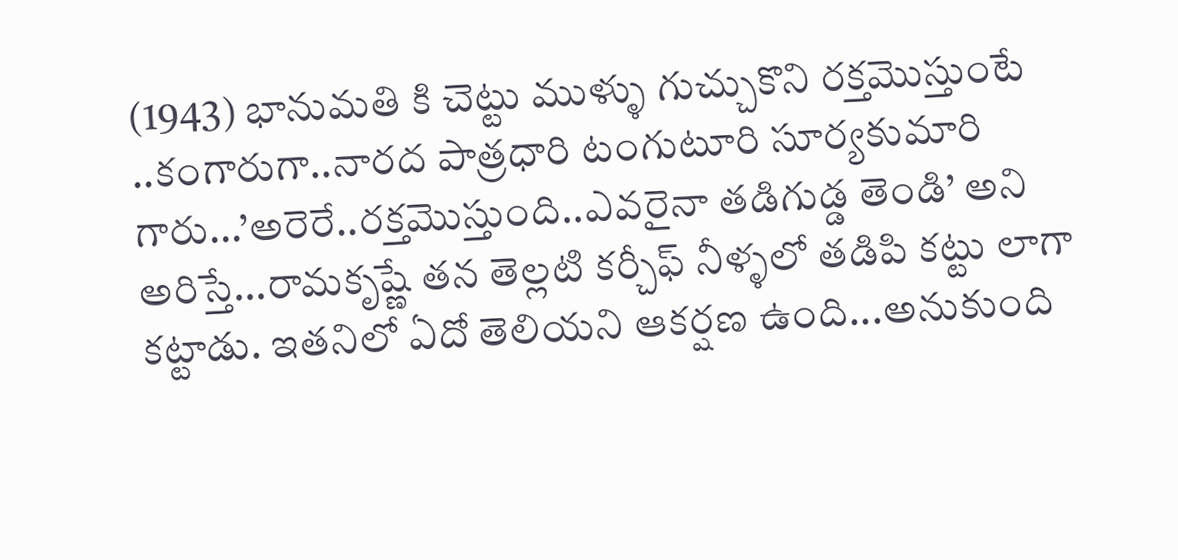(1943) భానుమతి కి చెట్టు ముళ్ళు గుచ్చుకొని రక్తమొస్తుంటే ..కంగారుగా..నారద పాత్రధారి టంగుటూరి సూర్యకుమారి గారు...’అరెరే..రక్తమొస్తుంది..ఎవరైనా తడిగుడ్డ తెండి’ అని అరిస్తే...రామకృష్ణే తన తెల్లటి కర్చీఫ్ నీళ్ళలో తడిపి కట్టు లాగా కట్టాడు. ఇతనిలో ఏదో తెలియని ఆకర్షణ ఉంది...అనుకుంది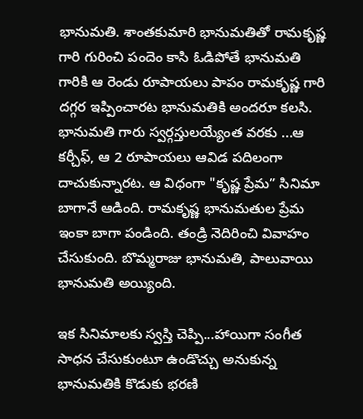భానుమతి. శాంతకుమారి భానుమతితో రామకృష్ణ గారి గురించి పందెం కాసి ఓడిపోతే భానుమతి గారికి ఆ రెండు రూపాయలు పాపం రామకృష్ణ గారి దగ్గర ఇప్పించారట భానుమతికి అందరూ కలసి. భానుమతి గారు స్వర్గస్తులయ్యేంత వరకు ...ఆ కర్చీఫ్, ఆ 2 రూపాయలు ఆవిడ పదిలంగా దాచుకున్నారట. ఆ విధంగా "కృష్ణ ప్రేమ” సినిమా బాగానే ఆడింది. రామకృష్ణ భానుమతుల ప్రేమ ఇంకా బాగా పండింది. తండ్రి నెదిరించి వివాహం చేసుకుంది. బొమ్మరాజు భానుమతి, పాలువాయి భానుమతి అయ్యింది.

ఇక సినిమాలకు స్వస్తి చెప్పి...హాయిగా సంగీత సాధన చేసుకుంటూ ఉండొచ్చు అనుకున్న భానుమతికి కొడుకు భరణి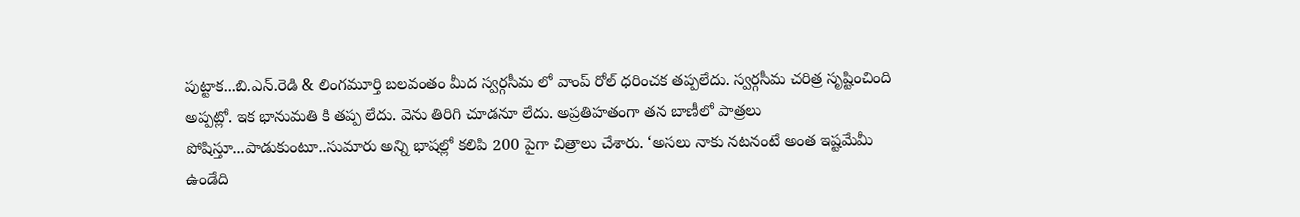పుట్టాక...బి.ఎన్.రెడి & లింగమూర్తి బలవంతం మీద స్వర్గసీమ లో వాంప్ రోల్ ధరించక తప్పలేదు. స్వర్గసీమ చరిత్ర సృష్టించింది అప్పట్లో. ఇక భానుమతి కి తప్ప లేదు. వెను తిరిగి చూడనూ లేదు. అప్రతిహతంగా తన బాణీలో పాత్రలు పోషిస్తూ...పాడుకుంటూ..సుమారు అన్ని భాషల్లో కలిపి 200 పైగా చిత్రాలు చేశారు. ‘అసలు నాకు నటనంటే అంత ఇష్టమేమీ ఉండేది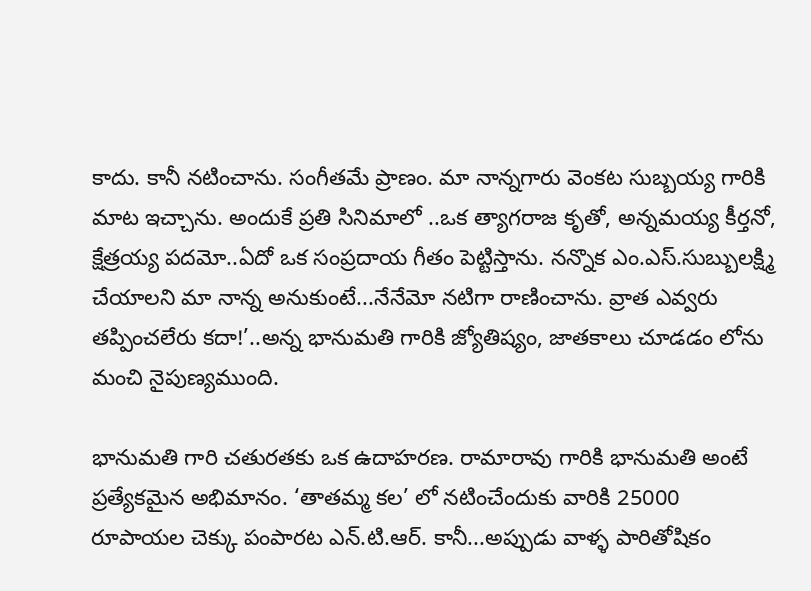కాదు. కానీ నటించాను. సంగీతమే ప్రాణం. మా నాన్నగారు వెంకట సుబ్బయ్య గారికి మాట ఇచ్చాను. అందుకే ప్రతి సినిమాలో ..ఒక త్యాగరాజ కృతో, అన్నమయ్య కీర్తనో, క్షేత్రయ్య పదమో..ఏదో ఒక సంప్రదాయ గీతం పెట్టిస్తాను. నన్నొక ఎం.ఎస్.సుబ్బులక్ష్మి చేయాలని మా నాన్న అనుకుంటే...నేనేమో నటిగా రాణించాను. వ్రాత ఎవ్వరు తప్పించలేరు కదా!’..అన్న భానుమతి గారికి జ్యోతిష్యం, జాతకాలు చూడడం లోను మంచి నైపుణ్యముంది.

భానుమతి గారి చతురతకు ఒక ఉదాహరణ. రామారావు గారికి భానుమతి అంటే ప్రత్యేకమైన అభిమానం. ‘తాతమ్మ కల’ లో నటించేందుకు వారికి 25000 రూపాయల చెక్కు పంపారట ఎన్.టి.ఆర్. కానీ...అప్పుడు వాళ్ళ పారితోషికం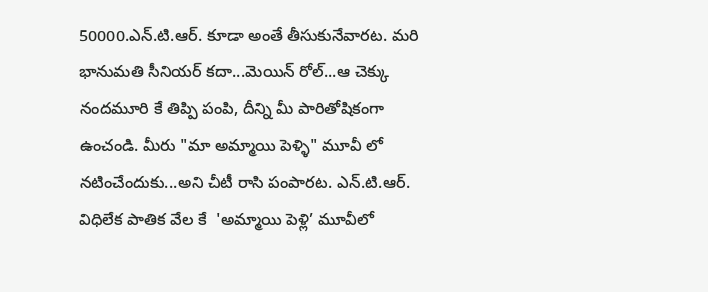50000.ఎన్.టి.ఆర్. కూడా అంతే తీసుకునేవారట. మరి భానుమతి సీనియర్ కదా...మెయిన్ రోల్...ఆ చెక్కు నందమూరి కే తిప్పి పంపి, దీన్ని మీ పారితోషికంగా ఉంచండి. మీరు "మా అమ్మాయి పెళ్ళి" మూవీ లో నటించేందుకు...అని చీటీ రాసి పంపారట. ఎన్.టి.ఆర్. విధిలేక పాతిక వేల కే  'అమ్మాయి పెళ్లి’ మూవీలో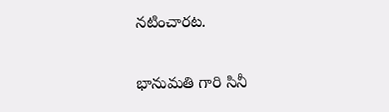నటించారట.

భానుమతి గారి సినీ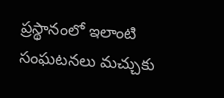ప్రస్థానంలో ఇలాంటి సంఘటనలు మచ్చుకు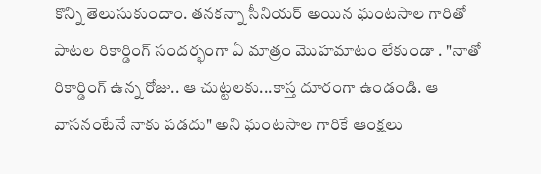కొన్ని తెలుసుకుందాం. తనకన్నా సీనియర్ అయిన ఘంటసాల గారితో పాటల రికార్డింగ్ సందర్భంగా ఏ మాత్రం మొహమాటం లేకుండా . "నాతో రికార్డింగ్ ఉన్న రోజు.. ఆ చుట్టలకు...కాస్త దూరంగా ఉండండి. ఆ వాసనంటేనే నాకు పడదు" అని ఘంటసాల గారికే ఆంక్షలు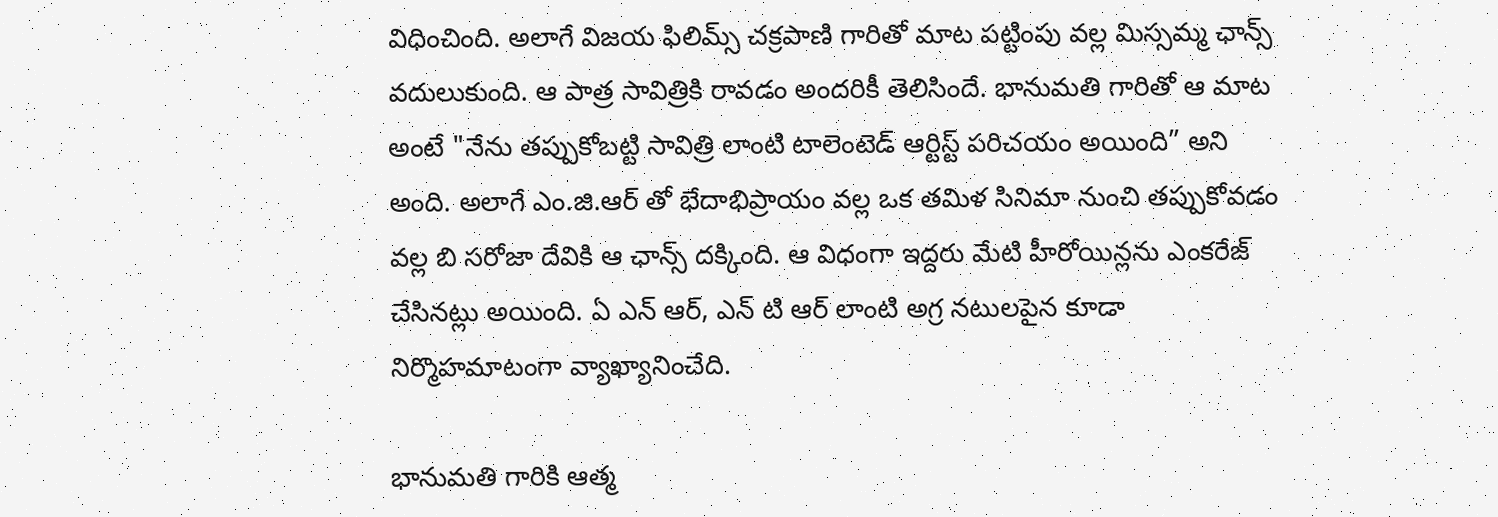విధించింది. అలాగే విజయ ఫిలిమ్స్ చక్రపాణి గారితో మాట పట్టింపు వల్ల మిస్సమ్మ ఛాన్స్ వదులుకుంది. ఆ పాత్ర సావిత్రికి రావడం అందరికీ తెలిసిందే. భానుమతి గారితో ఆ మాట అంటే "నేను తప్పుకోబట్టి సావిత్రి లాంటి టాలెంటెడ్ ఆర్టిస్ట్ పరిచయం అయింది” అని అంది. అలాగే ఎం.జి.ఆర్ తో భేదాభిప్రాయం వల్ల ఒక తమిళ సినిమా నుంచి తప్పుకోవడం వల్ల బి సరోజా దేవికి ఆ ఛాన్స్ దక్కింది. ఆ విధంగా ఇద్దరు మేటి హీరోయిన్లను ఎంకరేజ్ చేసినట్లు అయింది. ఏ ఎన్ ఆర్, ఎన్ టి ఆర్ లాంటి అగ్ర నటులపైన కూడా నిర్మొహమాటంగా వ్యాఖ్యానించేది.

భానుమతి గారికి ఆత్మ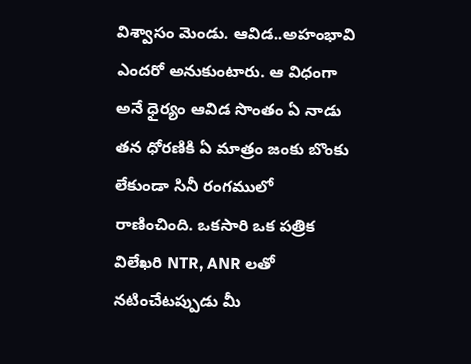విశ్వాసం మెండు. ఆవిడ..అహంభావి ఎందరో అనుకుంటారు. ఆ విధంగా అనే ధైర్యం ఆవిడ సొంతం ఏ నాడు తన ధోరణికి ఏ మాత్రం జంకు బొంకు లేకుండా సినీ రంగములో రాణించింది. ఒకసారి ఒక పత్రిక విలేఖరి NTR, ANR లతో నటించేటప్పుడు మీ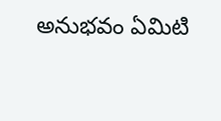అనుభవం ఏమిటి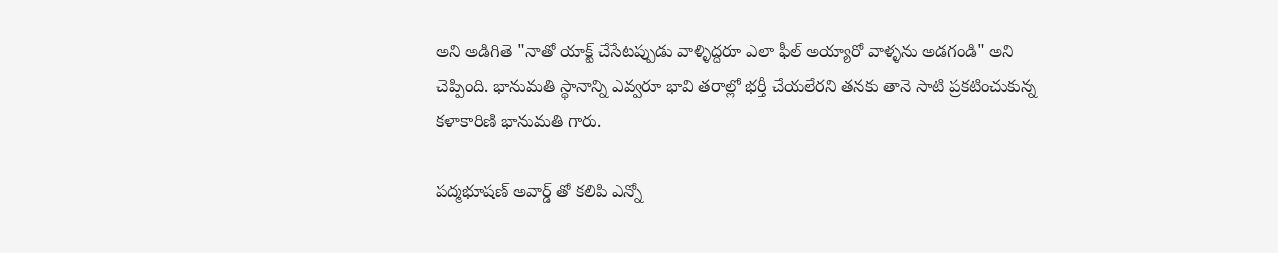అని అడిగితె "నాతో యాక్ట్ చేసేటప్పుడు వాళ్ళిద్దరూ ఎలా ఫీల్ అయ్యారో వాళ్ళను అడగండి" అని చెప్పింది. భానుమతి స్థానాన్ని ఎవ్వరూ భావి తరాల్లో భర్తీ చేయలేరని తనకు తానె సాటి ప్రకటించుకున్న కళాకారిణి భానుమతి గారు.

పద్మభూషణ్ అవార్డ్ తో కలిపి ఎన్నో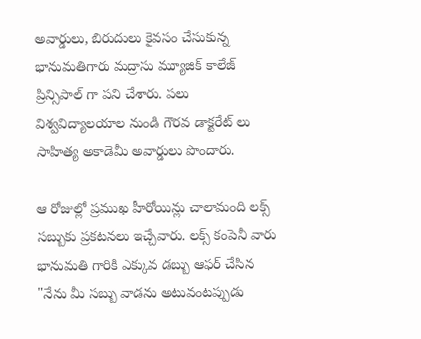అవార్డులు, బిరుదులు కైవసం చేసుకున్న భానుమతిగారు మద్రాసు మ్యూజిక్ కాలేజ్ ప్రిన్సిపాల్ గా పని చేశారు. పలు విశ్వవిద్యాలయాల నుండి గౌరవ డాక్టరేట్ లు సాహిత్య అకాడెమీ అవార్డులు పొందారు.

ఆ రోజుల్లో ప్రముఖ హీరోయిన్లు చాలామంది లక్స్ సబ్బుకు ప్రకటనలు ఇచ్చేవారు. లక్స్ కంపెనీ వారు భానుమతి గారికి ఎక్కువ డబ్బు ఆఫర్ చేసిన "నేను మీ సబ్బు వాడను అటువంటప్పుడు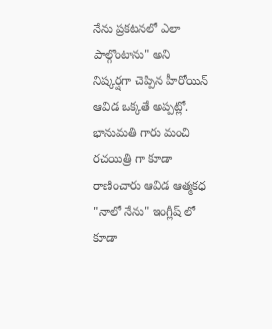నేను ప్రకటనలో ఎలా పాల్గొంటాను" అని నిష్కర్షగా చెప్పిన హీరోయిన్ ఆవిడ ఒక్కతే అప్పట్లో. భానుమతి గారు మంచి రచయిత్రి గా కూడా రాణించారు ఆవిడ ఆత్మకధ "నాలో నేను" ఇంగ్లీష్ లో కూడా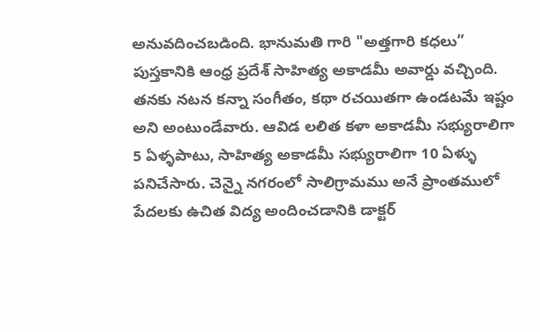అనువదించబడింది. భానుమతి గారి "అత్తగారి కధలు” పుస్తకానికి ఆంధ్ర ప్రదేశ్ సాహిత్య అకాడమీ అవార్డు వచ్చింది. తనకు నటన కన్నా సంగీతం, కథా రచయితగా ఉండటమే ఇష్టం అని అంటుండేవారు. ఆవిడ లలిత కళా అకాడమీ సభ్యురాలిగా 5 ఏళ్ళపాటు, సాహిత్య అకాడమీ సభ్యురాలిగా 10 ఏళ్ళు పనిచేసారు. చెన్నై నగరంలో సాలిగ్రామము అనే ప్రాంతములో పేదలకు ఉచిత విద్య అందించడానికి డాక్టర్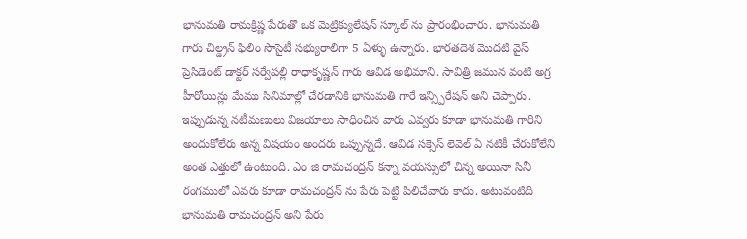భానుమతి రామక్రిష్ణ పేరుతొ ఒక మెట్రిక్యులేషన్ స్కూల్ ను ప్రారంభించారు. భానుమతి గారు చిల్డ్రన్ ఫిలిం సొసైటీ సభ్యురాలిగా 5 ఏళ్ళు ఉన్నారు. భారతదెశ మొదటి వైస్ ప్రెసిడెంట్ డాక్టర్ సర్వేపల్లి రాధాకృష్ణన్ గారు ఆవిడ అభిమాని. సావిత్రి జమున వంటి అగ్ర హీరోయిన్లు మేము సినిమాల్లో చేరడానికి భానుమతి గారే ఇన్స్పిరేషన్ అని చెప్పారు. ఇప్పుడున్న నటీమణులు విజయాలు సాధించిన వారు ఎవ్వరు కూడా భానుమతి గారిని అందుకోలేరు అన్న విషయం అందరు ఒప్పున్నదే. ఆవిడ సక్సెస్ లెవెల్ ఏ నటికీ చేరుకోలేని అంత ఎత్తులో ఉంటుంది. ఎం జి రామచంద్రన్ కన్నా వయస్సులో చిన్న అయినా సినీ రంగములో ఎవరు కూడా రామచంద్రన్ ను పేరు పెట్టి పిలిచేవారు కాదు. అటువంటిది భానుమతి రామచంద్రన్ అని పేరు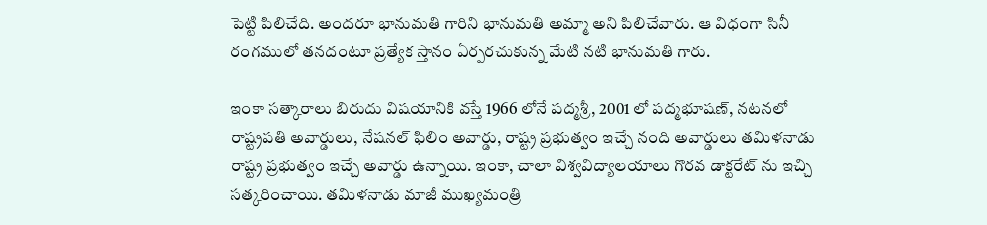పెట్టి పిలిచేది. అందరూ భానుమతి గారిని భానుమతి అమ్మా అని పిలిచేవారు. ఆ విధంగా సినీ రంగములో తనదంటూ ప్రత్యేక స్తానం ఏర్పరచుకున్న మేటి నటి భానుమతి గారు.

ఇంకా సత్కారాలు బిరుదు విషయానికి వస్తే 1966 లోనే పద్మశ్రీ, 2001 లో పద్మభూషణ్, నటనలో రాష్ట్రపతి అవార్డులు, నేషనల్ ఫిలిం అవార్డు, రాష్ట్ర ప్రభుత్వం ఇచ్చే నంది అవార్డులు తమిళనాడు రాష్ట్ర ప్రభుత్వం ఇచ్చే అవార్డు ఉన్నాయి. ఇంకా, చాలా విశ్వవిద్యాలయాలు గొరవ డాక్టరేట్ ను ఇచ్చి సత్కరించాయి. తమిళనాడు మాజీ ముఖ్యమంత్రి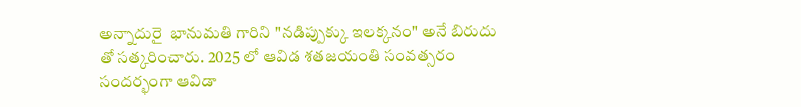అన్నాదురై  భానుమతి గారిని "నడిప్పుక్కు ఇలక్కనం" అనే బిరుదు తో సత్కరించారు. 2025 లో ఆవిడ శతజయంతి సంవత్సరం సందర్భంగా ఆవిడా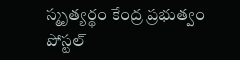స్మృత్యర్థం కేంద్ర ప్రభుత్వం పోస్టల్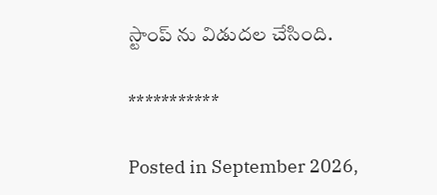స్టాంప్ ను విడుదల చేసింది.

***********

Posted in September 2026,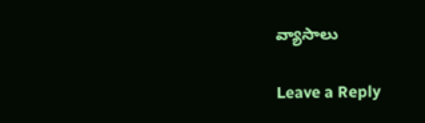వ్యాసాలు

Leave a Reply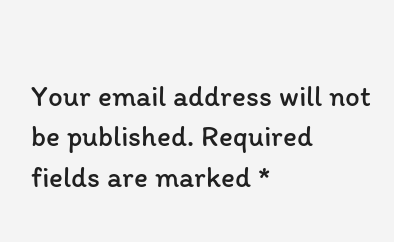Your email address will not be published. Required fields are marked *